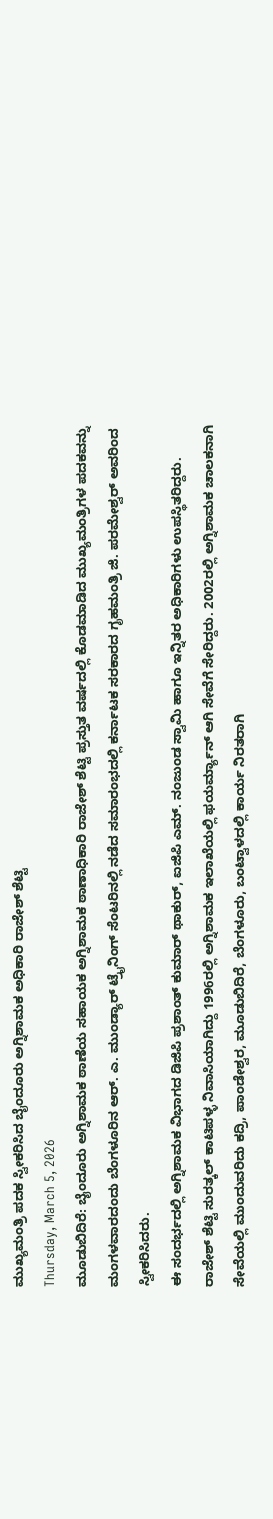ಮುಖ್ಯಮಂತ್ರಿ ಪದಕ ಸ್ವೀಕರಿಸಿದ ಬೈಂದೂರು ಅಗ್ನಿಶಾಮಕ ಅಧಿಕಾರಿ ರಾಜೇಶ್ ಶೆಟ್ಟಿ
Thursday, March 5, 2026
ಮೂಡುಬಿದಿರೆ: ಬೈಂದೂರು ಅಗ್ನಿಶಾಮಕ ಠಾಣೆಯ ಸಹಾಯಕ ಅಗ್ನಿಶಾಮಕ ಠಾಣಾಧಿಕಾರಿ ರಾಜೇಶ್ ಶೆಟ್ಟಿ ಪ್ರಸ್ತುತ ವರ್ಷದಲ್ಲಿ ಕೊಡಮಾಡಿದ ಮುಖ್ಯಮಂತ್ರಿಗಳ ಪದಕವನ್ನು ಮಂಗಳವಾರದಂದು ಬೆಂಗಳೂರಿನ ಆರ್. ಎ. ಮುಂಡ್ಯಾರ್ ಟ್ರೈನಿಂಗ್ ಸೆಂಟರಿನಲ್ಲಿ ನಡೆದ ಸಮಾರಂಭದಲ್ಲಿ ಕರ್ನಾಟಕ ಸರಕಾರದ ಗೃಹಮಂತ್ರಿ ಜಿ. ಪರಮೇಶ್ವರ್ ಅವರಿಂದ ಸ್ವೀಕರಿಸಿದರು.
ಈ ಸಂದರ್ಭದಲ್ಲಿ ಅಗ್ನಿಶಾಮಕ ವಿಭಾಗದ ಡಿಜಿಪಿ ಪ್ರಶಾಂತ್ ಕುಮಾರ್ ಥಾಕುರ್, ಐಜಿಪಿ ಎಮ್. ನಂಜುಂಡ ಸ್ವಾಮಿ ಹಾಗೂ ಇನ್ನಿತರ ಅಧಿಕಾರಿಗಳು ಉಪಸ್ಥಿತರಿದ್ದರು.
ರಾಜೇಶ್ ಶೆಟ್ಟಿ ಸುರತ್ಕಲ್ ಕಾಟಿಪಳ್ಳ ನಿವಾಸಿಯಾಗಿದ್ದು 1996ರಲ್ಲಿ ಅಗ್ನಿಶಾಮಕ ಇಲಾಖೆಯಲ್ಲಿ ಫಯರ್ಮ್ಯಾನ್ ಆಗಿ ಸೇವೆಗೆ ಸೇರಿದ್ದರು. 2002ರಲ್ಲಿ ಅಗ್ನಿಶಾಮಕ ಚಾಲಕನಾಗಿ ಸೇವೆಯಲ್ಲಿ ಮುಂದುವರಿದು ಕದ್ರಿ, ಪಾಂಡೇಶ್ವರ, ಮೂಡುಬಿದಿರೆ, ಬೆಂಗಳೂರು, ಬಂಟ್ವಾಳದಲ್ಲಿ ಕಾರ್ಯ ನಿರತರಾಗಿ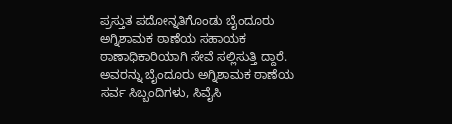ಪ್ರಸ್ತುತ ಪದೋನ್ನತಿಗೊಂಡು ಬೈಂದೂರು ಅಗ್ನಿಶಾಮಕ ಠಾಣೆಯ ಸಹಾಯಕ ಠಾಣಾಧಿಕಾರಿಯಾಗಿ ಸೇವೆ ಸಲ್ಲಿಸುತ್ತಿ ದ್ದಾರೆ. ಅವರನ್ನು ಬೈಂದೂರು ಅಗ್ನಿಶಾಮಕ ಠಾಣೆಯ ಸರ್ವ ಸಿಬ್ಬಂದಿಗಳು, ಸಿವೈಸಿ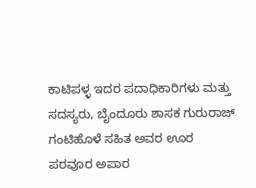ಕಾಟಿಪಳ್ಳ ಇದರ ಪದಾಧಿಕಾರಿಗಳು ಮತ್ತು ಸದಸ್ಯರು, ಬೈಂದೂರು ಶಾಸಕ ಗುರುರಾಜ್ ಗಂಟಿಹೊಳೆ ಸಹಿತ ಅವರ ಊರ ಪರವೂರ ಅಪಾರ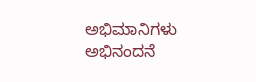ಅಭಿಮಾನಿಗಳು ಅಭಿನಂದನೆ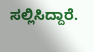ಸಲ್ಲಿಸಿದ್ದಾರೆ.